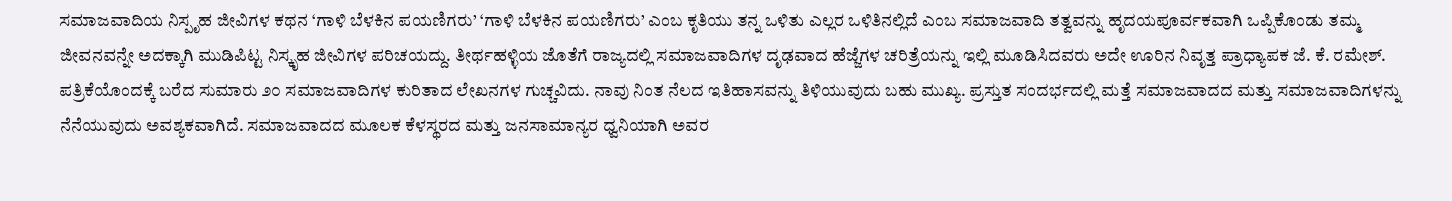ಸಮಾಜವಾದಿಯ ನಿಸ್ಪೃಹ ಜೀವಿಗಳ ಕಥನ ‘ಗಾಳಿ ಬೆಳಕಿನ ಪಯಣಿಗರು’ ‘ಗಾಳಿ ಬೆಳಕಿನ ಪಯಣಿಗರು’ ಎಂಬ ಕೃತಿಯು ತನ್ನ ಒಳಿತು ಎಲ್ಲರ ಒಳಿತಿನಲ್ಲಿದೆ ಎಂಬ ಸಮಾಜವಾದಿ ತತ್ವವನ್ನು ಹೃದಯಪೂರ್ವಕವಾಗಿ ಒಪ್ಪಿಕೊಂಡು ತಮ್ಮ ಜೀವನವನ್ನೇ ಅದಕ್ಕಾಗಿ ಮುಡಿಪಿಟ್ಟ ನಿಸ್ಕೃಹ ಜೀವಿಗಳ ಪರಿಚಯದ್ದು. ತೀರ್ಥಹಳ್ಳಿಯ ಜೊತೆಗೆ ರಾಜ್ಯದಲ್ಲಿ ಸಮಾಜವಾದಿಗಳ ದೃಢವಾದ ಹೆಜ್ಜೆಗಳ ಚರಿತ್ರೆಯನ್ನು ಇಲ್ಲಿ ಮೂಡಿಸಿದವರು ಅದೇ ಊರಿನ ನಿವೃತ್ತ ಪ್ರಾಧ್ಯಾಪಕ ಜೆ. ಕೆ. ರಮೇಶ್. ಪತ್ರಿಕೆಯೊಂದಕ್ಕೆ ಬರೆದ ಸುಮಾರು ೨೦ ಸಮಾಜವಾದಿಗಳ ಕುರಿತಾದ ಲೇಖನಗಳ ಗುಚ್ಚವಿದು. ನಾವು ನಿಂತ ನೆಲದ ಇತಿಹಾಸವನ್ನು ತಿಳಿಯುವುದು ಬಹು ಮುಖ್ಯ. ಪ್ರಸ್ತುತ ಸಂದರ್ಭದಲ್ಲಿ ಮತ್ತೆ ಸಮಾಜವಾದದ ಮತ್ತು ಸಮಾಜವಾದಿಗಳನ್ನು ನೆನೆಯುವುದು ಅವಶ್ಯಕವಾಗಿದೆ. ಸಮಾಜವಾದದ ಮೂಲಕ ಕೆಳಸ್ಥರದ ಮತ್ತು ಜನಸಾಮಾನ್ಯರ ಧ್ವನಿಯಾಗಿ ಅವರ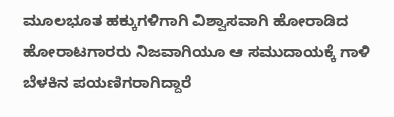ಮೂಲಭೂತ ಹಕ್ಕುಗಳಿಗಾಗಿ ವಿಶ್ವಾಸವಾಗಿ ಹೋರಾಡಿದ ಹೋರಾಟಗಾರರು ನಿಜವಾಗಿಯೂ ಆ ಸಮುದಾಯಕ್ಕೆ ಗಾಳಿ ಬೆಳಕಿನ ಪಯಣಿಗರಾಗಿದ್ದಾರೆ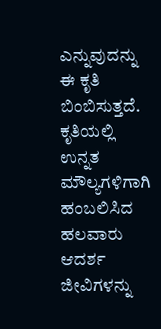ಎನ್ನುವುದನ್ನು ಈ ಕೃತಿ ಬಿಂಬಿಸುತ್ತದೆ. ಕೃತಿಯಲ್ಲಿ ಉನ್ನತ ಮೌಲ್ಯಗಳಿಗಾಗಿ ಹಂಬಲಿಸಿದ ಹಲವಾರು ಆದರ್ಶ ಜೀವಿಗಳನ್ನು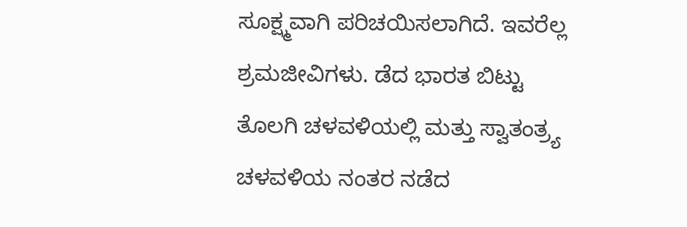ಸೂಕ್ಷ್ಮವಾಗಿ ಪರಿಚಯಿಸಲಾಗಿದೆ. ಇವರೆಲ್ಲ ಶ್ರಮಜೀವಿಗಳು. ಡೆದ ಭಾರತ ಬಿಟ್ಟು ತೊಲಗಿ ಚಳವಳಿಯಲ್ಲಿ ಮತ್ತು ಸ್ವಾತಂತ್ರ್ಯ ಚಳವಳಿಯ ನಂತರ ನಡೆದ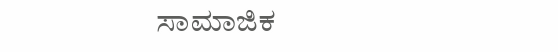ಸಾಮಾಜಿಕ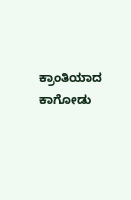ಕ್ರಾಂತಿಯಾದ ಕಾಗೋಡು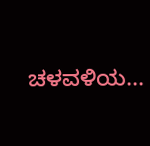ಚಳವಳಿಯ...